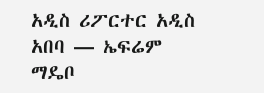አዲስ ሪፖርተር አዲስ አበባ — ኤፍሬም ማዴቦ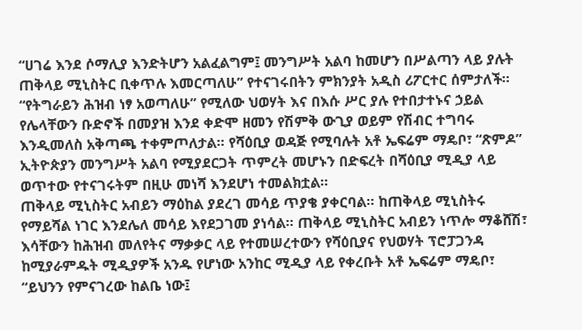“ሀገሬ እንደ ሶማሊያ እንድትሆን አልፈልግም፤ መንግሥት አልባ ከመሆን በሥልጣን ላይ ያሉት ጠቅላይ ሚኒስትር ቢቀጥሉ እመርጣለሁ” የተናገሩበትን ምክንያት አዲስ ሪፖርተር ሰምታለች። “የትግራይን ሕዝብ ነፃ አወጣለሁ” የሚለው ህወሃት እና በእሱ ሥር ያሉ የተበታተኑና ኃይል የሌላቸውን ቡድኖች በመያዝ እንደ ቀድሞ ዘመን የሽምቅ ውጊያ ወይም የሽብር ተግባሩ እንዲመለስ አቅጣጫ ተቀምጦለታል። የሻዕቢያ ወዳጅ የሚባሉት አቶ ኤፍሬም ማዴቦ፣ “ጽምዶ” ኢትዮጵያን መንግሥት አልባ የሚያደርጋት ጥምረት መሆኑን በድፍረት በሻዕቢያ ሚዲያ ላይ ወጥተው የተናገሩትም በዚሁ መነሻ እንደሆነ ተመልክቷል።
ጠቅላይ ሚኒስትር አብይን ማዕከል ያደረገ መሳይ ጥያቄ ያቀርባል። ከጠቅላይ ሚኒስትሩ የማይሻል ነገር እንደሌለ መሳይ እየደጋገመ ያነሳል። ጠቅላይ ሚኒስትር አብይን ነጥሎ ማቆሸሽ፣ እሳቸውን ከሕዝብ መለየትና ማቃቃር ላይ የተመሠረተውን የሻዕቢያና የህወሃት ፕሮፓጋንዳ ከሚያራምዱት ሚዲያዎች አንዱ የሆነው አንከር ሚዲያ ላይ የቀረቡት አቶ ኤፍሬም ማዴቦ፣ “ይህንን የምናገረው ከልቤ ነው፤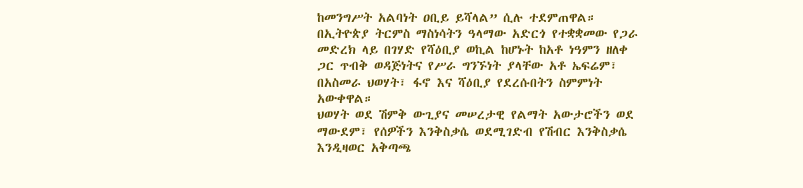ከመንግሥት አልባነት ዐቢይ ይሻላል” ሲሉ ተደምጠዋል።
በኢትዮጵያ ትርምስ ማስነሳትን ዓላማው አድርጎ የተቋቋመው የጋራ መድረክ ላይ በገሃድ የሻዕቢያ ወኪል ከሆኑት ከአቶ ነዓምን ዘለቀ ጋር ጥብቅ ወዳጅነትና የሥራ ግንኙነት ያላቸው አቶ ኤፍሬም፣ በአስመራ ህወሃት፣ ፋኖ እና ሻዕቢያ የደረሱበትን ስምምነት አውቀዋል።
ህወሃት ወደ ሽምቅ ውጊያና መሠረታዊ የልማት አውታሮችን ወደ ማውደም፣ የሰዎችን እንቅስቃሴ ወደሚገድብ የሽብር እንቅስቃሴ እንዲዛወር አቅጣጫ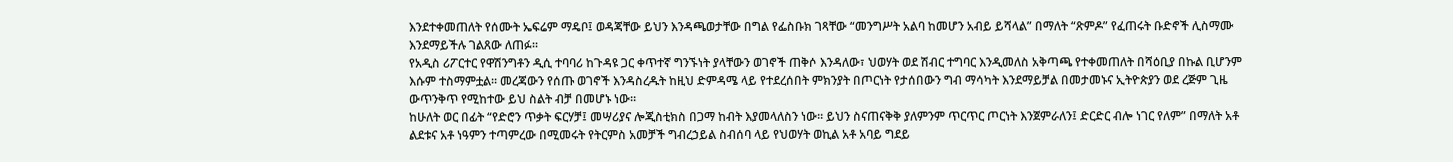እንደተቀመጠለት የሰሙት ኤፍሬም ማዴቦ፤ ወዳጃቸው ይህን እንዳጫወታቸው በግል የፌስቡክ ገጻቸው “መንግሥት አልባ ከመሆን አብይ ይሻላል” በማለት “ጽምዶ” የፈጠሩት ቡድኖች ሊስማሙ እንደማይችሉ ገልጸው ለጠፉ።
የአዲስ ሪፖርተር የዋሽንግቶን ዲሲ ተባባሪ ከጉዳዩ ጋር ቀጥተኛ ግንኙነት ያላቸውን ወገኖች ጠቅሶ እንዳለው፣ ህወሃት ወደ ሽብር ተግባር እንዲመለስ አቅጣጫ የተቀመጠለት በሻዕቢያ በኩል ቢሆንም እሱም ተስማምቷል። መረጃውን የሰጡ ወገኖች እንዳስረዱት ከዚህ ድምዳሜ ላይ የተደረሰበት ምክንያት በጦርነት የታሰበውን ግብ ማሳካት እንደማይቻል በመታመኑና ኢትዮጵያን ወደ ረጅም ጊዜ ውጥንቅጥ የሚከተው ይህ ስልት ብቻ በመሆኑ ነው።
ከሁለት ወር በፊት “የድሮን ጥቃት ፍርሃቻ፤ መሣሪያና ሎጂስቲክስ በጋማ ከብት እያመላለስን ነው። ይህን ስናጠናቅቅ ያለምንም ጥርጥር ጦርነት እንጀምራለን፤ ድርድር ብሎ ነገር የለም” በማለት አቶ ልደቱና አቶ ነዓምን ተጣምረው በሚመሩት የትርምስ አመቻች ግብረኃይል ስብሰባ ላይ የህወሃት ወኪል አቶ አባይ ግደይ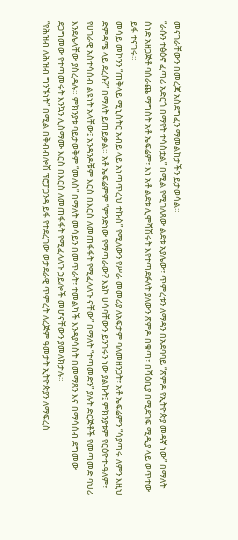መናገራቸውን በመረጃ አስደግፈን ማመልከታችን ይታወሳል።
“ራሱን ተፅዕኖ ፈጣሪ አድርጎ በማየት ተሳስቷል” በሚል የሚገለጸው ልደቱ አያሌው፣ ጥምረቱን ለማዳን በአደባባይ “ጽምዶ የኢትዮጵያ መዳኛ ነው” በማለት ሰነድ አዘጋጅቶ ባሰራጨ ማግስት አቶ ኤፍሬም፣ እነ አቶ ልደቱ ሊሞሻሽሩት እየተጣደፉለት ያለውን ጽምዶ በቁጣ፣ በሻዕቢያ በሚደገፍ ሚዲያ ላይ ወጥተው ይፋ ተናገሩ።
መሳይ መኮንን “ጠቅላይ ሚኒስትር አብይ ላይ አነጣጥረህ ተኩስ” የሚለውን የሥራ መመሪያ ለአፍታም ባለመዘንጋት፣ አቶ ኤፍሬምን “ሳያጣሩ ለምን እዚህ ድምዳሜ ላይ ደረሱ?” በማለት ይጠይቃል። አቶ ኤፍሬምም “ምንድነው የማጣራው? እኔኮ ሀሳባቸውን ይንገሩን ነው ያልኩት፤ ምክንያቱም የርዕዮተ-ዓለም፣ የሀገራዊ አስተሳሰብ ልዩነት አላቸው፤ አንዳንዶቹም እርስ በእርስ ለመጠፋፋት የሚፈላለጉ ናቸው” በማለት “ተጣመድን” ያሉት ድርጅቶች የመጣመድ ባህሪ እንደሌላቸው ያስረዳሉ። ምክንያቱ ባይታወቅም “መለስ” በማለት መሳይን በመጥራት፣ ተመልካች እንዳያሳስት በመማጸን እና በማሳሰብ ደግመው ደጋግመው የተጣመሩት እንኳን ሊስማሙ እርስ በእርስ ለመጠፋፋት የሚፈላለጉ ኃይሎች መሆናቸውን ያመለክታሉ።
“የሕዝብ ለሕዝብ ግንኙነት” በሚል በቅብብሎሽ ፕሮፓጋንዳ ይፋ የተደረገው ወታደራዊ ጥምረት ለረጅም ዓመታት ኢትዮጵያን ለማፍረስ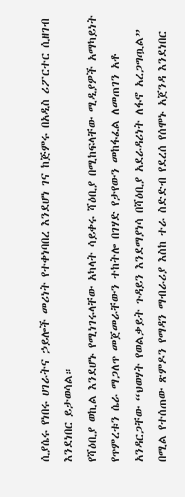ሲያሴሩ የነበሩ ሀገራትና ኃይሎች መሪነት የተቀነባበረ እንደሆነ ገና ከጅምሩ በአዲስ ሪፖርተር ሲዘገብ እንደነበር ይታወሳል።
የሻዕቢያ ወኪል እንደሆኑ የሚነገሩላቸው አካላት ሳይቀሩ ሻዕቢያ በሚከፍላቸው ሚዲያዎች አማካይነት የጥምረቱን ሴራ ማጋለጥ መጀመራቸውን ተከትሎ በገሃድ የታየውን መከፋፈል ለመጠገን አቶ አንዳርጋቸው “ህወሃት የወልቃይት ጉዳይን እንደማያነሳ በሻዕቢያ አደራዳሪነት ለፋኖ አረጋግጧል” በሚል የተሰጠው ጽምዶን የማዳን ማብራሪያ እስከ ተራ ስድድብ የደረሰ የሰሞኑ አጀንዳ እንደነበር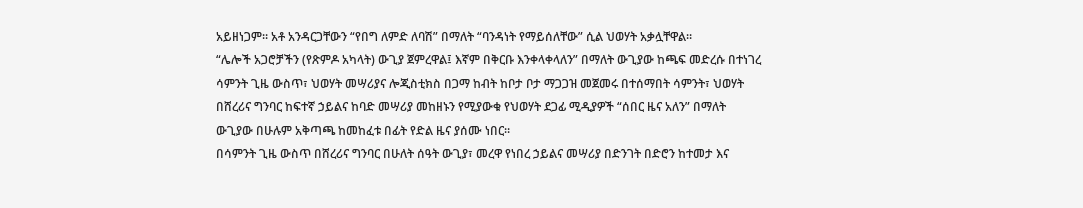አይዘነጋም። አቶ አንዳርጋቸውን “የበግ ለምድ ለባሽ” በማለት “ባንዳነት የማይሰለቸው” ሲል ህወሃት አቃሏቸዋል።
“ሌሎች አጋሮቻችን (የጽምዶ አካላት) ውጊያ ጀምረዋል፤ እኛም በቅርቡ እንቀላቀላለን” በማለት ውጊያው ከጫፍ መድረሱ በተነገረ ሳምንት ጊዜ ውስጥ፣ ህወሃት መሣሪያና ሎጂስቲክስ በጋማ ከብት ከቦታ ቦታ ማጋጋዝ መጀመሩ በተሰማበት ሳምንት፣ ህወሃት በሸረሪና ግንባር ከፍተኛ ኃይልና ከባድ መሣሪያ መከዘኑን የሚያውቁ የህወሃት ደጋፊ ሚዲያዎች “ሰበር ዜና አለን” በማለት ውጊያው በሁሉም አቅጣጫ ከመከፈቱ በፊት የድል ዜና ያሰሙ ነበር።
በሳምንት ጊዜ ውስጥ በሸረሪና ግንባር በሁለት ሰዓት ውጊያ፣ መረዋ የነበረ ኃይልና መሣሪያ በድንገት በድሮን ከተመታ እና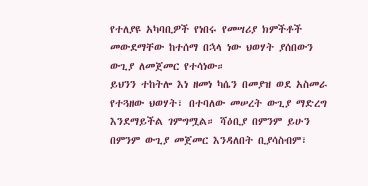የተለያዩ አካባቢዎች የነበሩ የመሣሪያ ክምችቶች መውደማቸው ከተሰማ በኋላ ነው ህወሃት ያሰበውን ውጊያ ለመጀመር የተሳነው።
ይህንን ተከትሎ እነ ዘመነ ካሴን በመያዝ ወደ አስመራ የተጓዘው ህወሃት፣ በተባለው መሠረት ውጊያ ማድረግ እንደማይችል ገምግሟል። ሻዕቢያ በምንም ይሁን በምንም ውጊያ መጀመር እንዳለበት ቢያሳስብም፣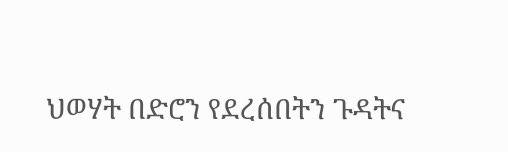ህወሃት በድሮን የደረሰበትን ጉዳትና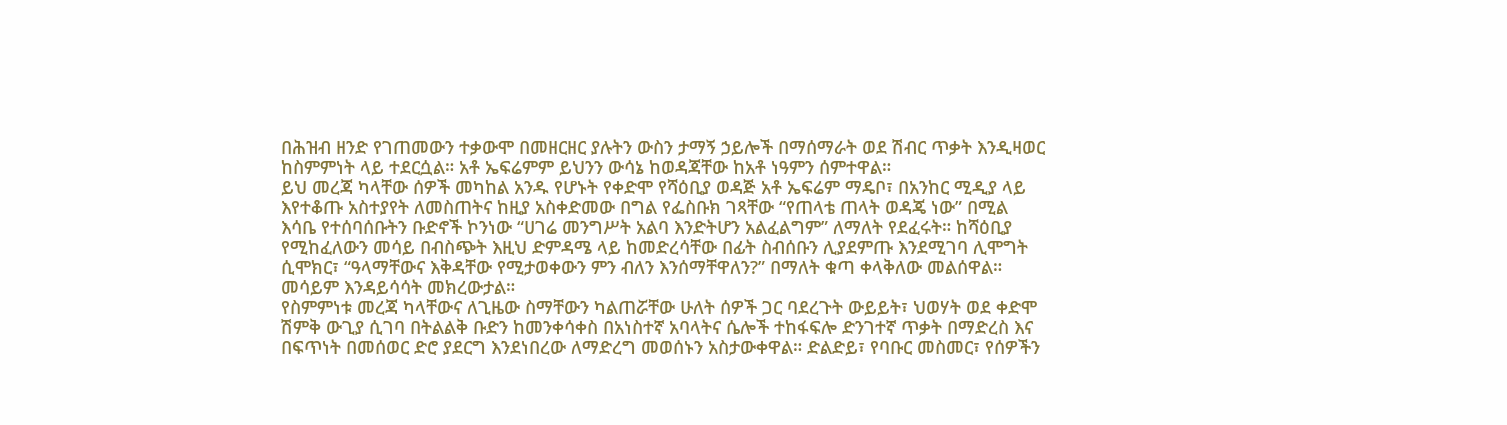በሕዝብ ዘንድ የገጠመውን ተቃውሞ በመዘርዘር ያሉትን ውስን ታማኝ ኃይሎች በማሰማራት ወደ ሽብር ጥቃት እንዲዛወር ከስምምነት ላይ ተደርሷል። አቶ ኤፍሬምም ይህንን ውሳኔ ከወዳጃቸው ከአቶ ነዓምን ሰምተዋል።
ይህ መረጃ ካላቸው ሰዎች መካከል አንዱ የሆኑት የቀድሞ የሻዕቢያ ወዳጅ አቶ ኤፍሬም ማዴቦ፣ በአንከር ሚዲያ ላይ እየተቆጡ አስተያየት ለመስጠትና ከዚያ አስቀድመው በግል የፌስቡክ ገጻቸው “የጠላቴ ጠላት ወዳጄ ነው” በሚል እሳቤ የተሰባሰቡትን ቡድኖች ኮንነው “ሀገሬ መንግሥት አልባ እንድትሆን አልፈልግም” ለማለት የደፈሩት። ከሻዕቢያ የሚከፈለውን መሳይ በብስጭት እዚህ ድምዳሜ ላይ ከመድረሳቸው በፊት ስብሰቡን ሊያደምጡ እንደሚገባ ሊሞግት ሲሞክር፣ “ዓላማቸውና እቅዳቸው የሚታወቀውን ምን ብለን እንሰማቸዋለን?” በማለት ቁጣ ቀላቅለው መልሰዋል። መሳይም እንዳይሳሳት መክረውታል።
የስምምነቱ መረጃ ካላቸውና ለጊዜው ስማቸውን ካልጠሯቸው ሁለት ሰዎች ጋር ባደረጉት ውይይት፣ ህወሃት ወደ ቀድሞ ሽምቅ ውጊያ ሲገባ በትልልቅ ቡድን ከመንቀሳቀስ በአነስተኛ አባላትና ሴሎች ተከፋፍሎ ድንገተኛ ጥቃት በማድረስ እና በፍጥነት በመሰወር ድሮ ያደርግ እንደነበረው ለማድረግ መወሰኑን አስታውቀዋል። ድልድይ፣ የባቡር መስመር፣ የሰዎችን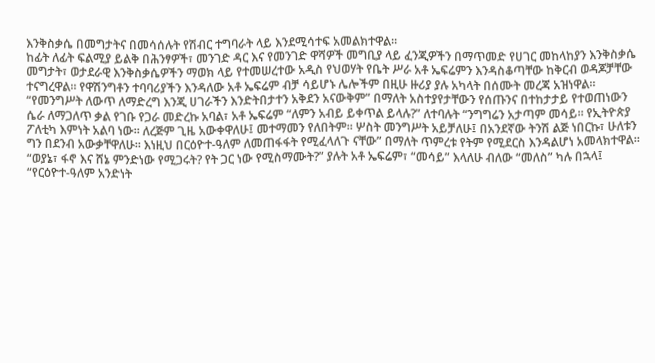እንቅስቃሴ በመግታትና በመሳሰሉት የሽብር ተግባራት ላይ እንደሚሳተፍ አመልክተዋል።
ከፊት ለፊት ፍልሚያ ይልቅ በሕንፃዎች፣ መንገድ ዳር እና የመንገድ ዋሻዎች መግቢያ ላይ ፈንጂዎችን በማጥመድ የሀገር መከላከያን እንቅስቃሴ መግታት፣ ወታደራዊ እንቅስቃሴዎችን ማወክ ላይ የተመሠረተው አዲስ የህወሃት የቤት ሥራ አቶ ኤፍሬምን እንዳስቆጣቸው ከቅርብ ወዳጆቻቸው ተናግረዋል። የዋሽንግቶን ተባባሪያችን እንዳለው አቶ ኤፍሬም ብቻ ሳይሆኑ ሌሎችም በዚሁ ዙሪያ ያሉ አካላት በሰሙት መረጃ አዝነዋል።
“የመንግሥት ለውጥ ለማድረግ እንጂ ሀገራችን እንድትበታተን አቅደን አናውቅም” በማለት አስተያየታቸውን የሰጡንና በተከታታይ የተወጠነውን ሴራ ለማጋለጥ ቃል የገቡ የጋራ መድረኩ አባል፣ አቶ ኤፍሬም “ለምን አብይ ይቀጥል ይላሉ?” ለተባሉት “ንግግሬን አታጣም መሳይ። የኢትዮጵያ ፖለቲካ እምነት አልባ ነው። ለረጅም ጊዜ አውቀዋለሁ፤ መተማመን የለበትም። ሦስት መንግሥት አይቻለሁ፤ በአንደኛው ትንሽ ልጅ ነበርኩ፣ ሁለቱን ግን በደንብ አውቃቸዋለሁ። እነዚህ በርዕዮተ-ዓለም ለመጠፋፋት የሚፈላለጉ ናቸው” በማለት ጥምረቱ የትም የሚደርስ እንዳልሆነ አመላክተዋል።
“ወያኔ፣ ፋኖ እና ሸኔ ምንድነው የሚጋሩት? የት ጋር ነው የሚስማሙት?” ያሉት አቶ ኤፍሬም፣ “መሳይ” እላለሁ ብለው “መለስ” ካሉ በኋላ፤ “የርዕዮተ-ዓለም አንድነት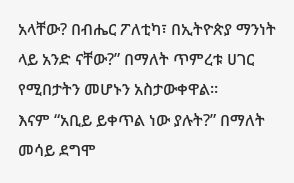አላቸው? በብሔር ፖለቲካ፣ በኢትዮጵያ ማንነት ላይ አንድ ናቸው?” በማለት ጥምረቱ ሀገር የሚበታትን መሆኑን አስታውቀዋል።
እናም “አቢይ ይቀጥል ነው ያሉት?” በማለት መሳይ ደግሞ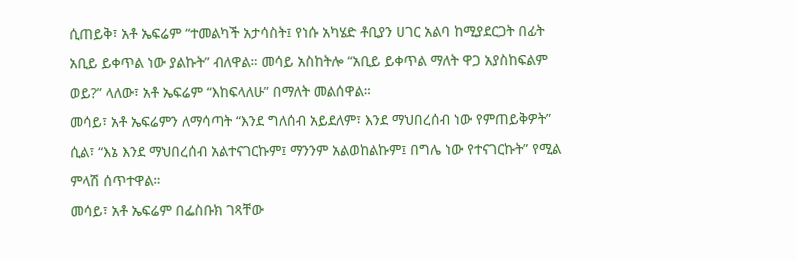ሲጠይቅ፣ አቶ ኤፍሬም “ተመልካች አታሳስት፤ የነሱ አካሄድ ቶቢያን ሀገር አልባ ከሚያደርጋት በፊት አቢይ ይቀጥል ነው ያልኩት” ብለዋል። መሳይ አስከትሎ “አቢይ ይቀጥል ማለት ዋጋ አያስከፍልም ወይ?” ላለው፣ አቶ ኤፍሬም “እከፍላለሁ” በማለት መልሰዋል።
መሳይ፣ አቶ ኤፍሬምን ለማሳጣት “እንደ ግለሰብ አይደለም፣ እንደ ማህበረሰብ ነው የምጠይቅዎት” ሲል፣ “እኔ እንደ ማህበረሰብ አልተናገርኩም፤ ማንንም አልወከልኩም፤ በግሌ ነው የተናገርኩት” የሚል ምላሽ ሰጥተዋል።
መሳይ፣ አቶ ኤፍሬም በፌስቡክ ገጻቸው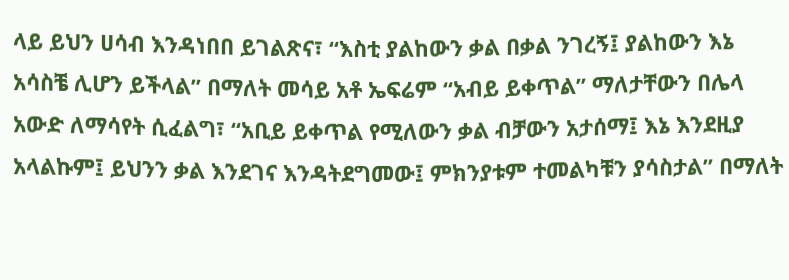ላይ ይህን ሀሳብ እንዳነበበ ይገልጽና፣ “እስቲ ያልከውን ቃል በቃል ንገረኝ፤ ያልከውን እኔ አሳስቼ ሊሆን ይችላል” በማለት መሳይ አቶ ኤፍሬም “አብይ ይቀጥል” ማለታቸውን በሌላ አውድ ለማሳየት ሲፈልግ፣ “አቢይ ይቀጥል የሚለውን ቃል ብቻውን አታሰማ፤ እኔ እንደዚያ አላልኩም፤ ይህንን ቃል እንደገና እንዳትደግመው፤ ምክንያቱም ተመልካቹን ያሳስታል” በማለት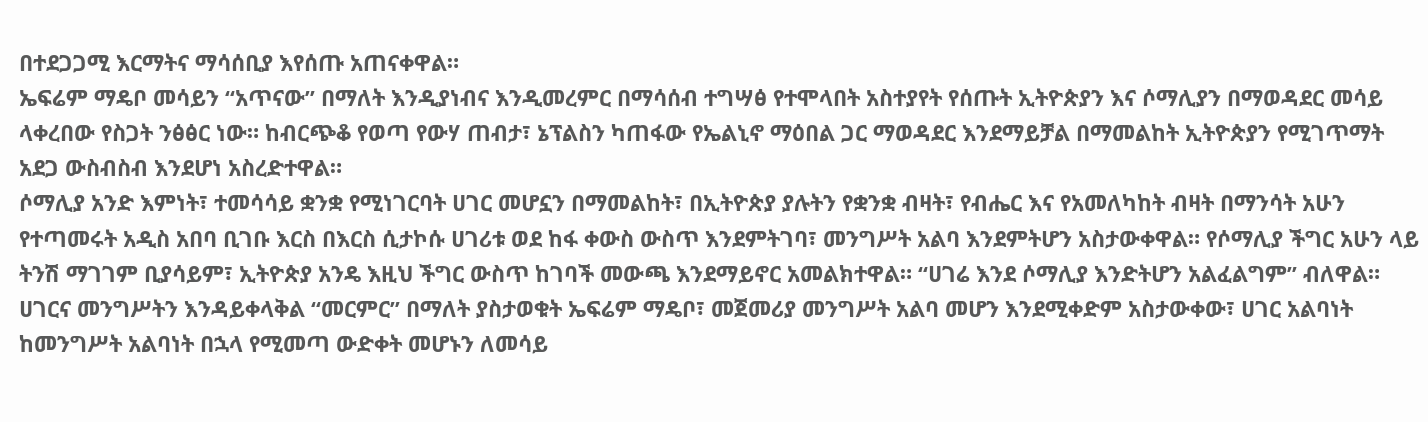በተደጋጋሚ እርማትና ማሳሰቢያ እየሰጡ አጠናቀዋል።
ኤፍሬም ማዴቦ መሳይን “አጥናው” በማለት እንዲያነብና እንዲመረምር በማሳሰብ ተግሣፅ የተሞላበት አስተያየት የሰጡት ኢትዮጵያን እና ሶማሊያን በማወዳደር መሳይ ላቀረበው የስጋት ንፅፅር ነው። ከብርጭቆ የወጣ የውሃ ጠብታ፣ ኔፕልስን ካጠፋው የኤልኒኖ ማዕበል ጋር ማወዳደር እንደማይቻል በማመልከት ኢትዮጵያን የሚገጥማት አደጋ ውስብስብ እንደሆነ አስረድተዋል።
ሶማሊያ አንድ እምነት፣ ተመሳሳይ ቋንቋ የሚነገርባት ሀገር መሆኗን በማመልከት፣ በኢትዮጵያ ያሉትን የቋንቋ ብዛት፣ የብሔር እና የአመለካከት ብዛት በማንሳት አሁን የተጣመሩት አዲስ አበባ ቢገቡ እርስ በእርስ ሲታኮሱ ሀገሪቱ ወደ ከፋ ቀውስ ውስጥ እንደምትገባ፣ መንግሥት አልባ እንደምትሆን አስታውቀዋል። የሶማሊያ ችግር አሁን ላይ ትንሽ ማገገም ቢያሳይም፣ ኢትዮጵያ አንዴ እዚህ ችግር ውስጥ ከገባች መውጫ እንደማይኖር አመልክተዋል። “ሀገሬ እንደ ሶማሊያ እንድትሆን አልፈልግም” ብለዋል።
ሀገርና መንግሥትን እንዳይቀላቅል “መርምር” በማለት ያስታወቁት ኤፍሬም ማዴቦ፣ መጀመሪያ መንግሥት አልባ መሆን እንደሚቀድም አስታውቀው፣ ሀገር አልባነት ከመንግሥት አልባነት በኋላ የሚመጣ ውድቀት መሆኑን ለመሳይ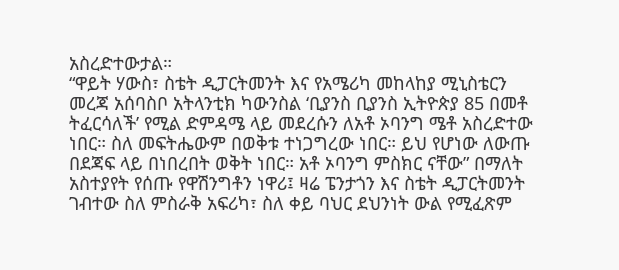አስረድተውታል።
“ዋይት ሃውስ፣ ስቴት ዲፓርትመንት እና የአሜሪካ መከላከያ ሚኒስቴርን መረጃ አሰባስቦ አትላንቲክ ካውንስል ‘ቢያንስ ቢያንስ ኢትዮጵያ 85 በመቶ ትፈርሳለች’ የሚል ድምዳሜ ላይ መደረሱን ለአቶ ኦባንግ ሜቶ አስረድተው ነበር። ስለ መፍትሔውም በወቅቱ ተነጋግረው ነበር። ይህ የሆነው ለውጡ በደጃፍ ላይ በነበረበት ወቅት ነበር። አቶ ኦባንግ ምስክር ናቸው” በማለት አስተያየት የሰጡ የዋሽንግቶን ነዋሪ፤ ዛሬ ፔንታጎን እና ስቴት ዲፓርትመንት ገብተው ስለ ምስራቅ አፍሪካ፣ ስለ ቀይ ባህር ደህንነት ውል የሚፈጽም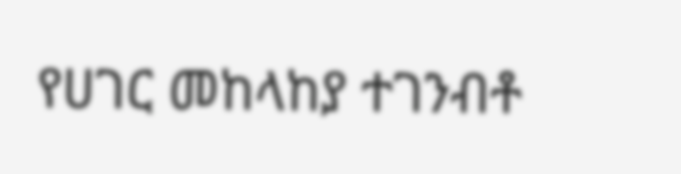የሀገር መከላከያ ተገንብቶ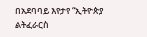በአደባባይ እየታየ “ኢትዮጵያ ልትፈራርስ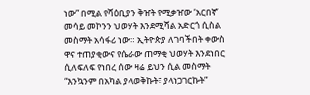ነው” በሚል የሻዕቢያን ቅዠት የሚቃዠው ‘አርበኛ’ መሳይ መኮንን ህወሃት እንደሚሻል አድርጎ ሲስል መስማት አሳፋሪ ነው። ኢትዮጵያ ለገባችበት ቀውስ ዋና ተጠያቂውና የሴራው ጠማቂ ህወሃት እንደነበር ሲለፍለፍ የነበረ ሰው ዛሬ ይህን ሲል መስማት “እንኳንም በአካል ያላወቅኩት፣ ያላነጋገርኩት”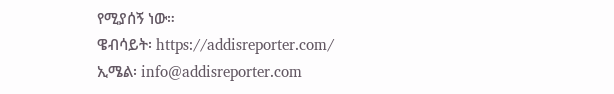የሚያሰኝ ነው።
ዌብሳይት፡ https://addisreporter.com/
ኢሜል፡ info@addisreporter.com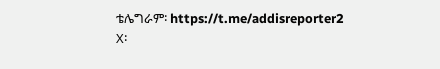ቴሌግራም፡ https://t.me/addisreporter2
X፡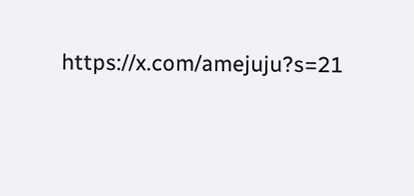https://x.com/amejuju?s=21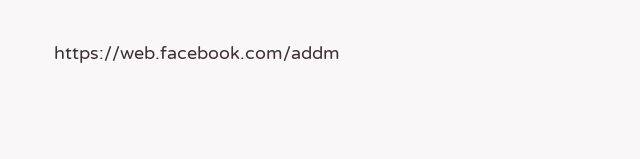https://web.facebook.com/addm